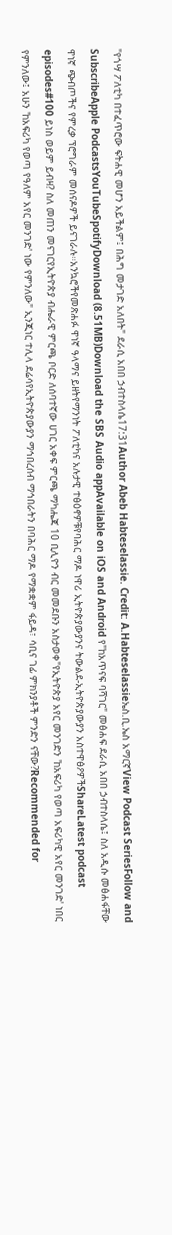"የጎሣ ፖለቲካ በተፈጥሮው ፍትሐዊ መሆን አይችልም፤ በሕግ መታገድ አለበት" ደራሲ አበበ ኃብተስላሴ17:31Author Abeb Habteselassie. Credit: A.Habteselassieኤስ.ቢ.ኤስ አማርኛView Podcast SeriesFollow and SubscribeApple PodcastsYouTubeSpotifyDownload (8.51MB)Download the SBS Audio appAvailable on iOS and Android የ"ከአጥናፍ ባሻገር" መፅሐፍ ደራሲ አበበ ኃብተስላሴ፤ ስለ አዲሱ መፅሐፋቸው ዋነኛ ጭብጦችና የምረቃ ፕሮግራም መሰናዶዎች ይናገራሉ።አንኳሮችየመጽሐፉ ዋነኛ ዓላማና ይዘትየማንነት ፖለቲካና አሉታዊ ተፅዕኖዎቹየባሕር ማዶ ነዋሪ ኢትዮጵያውያንና ትውልደ-ኢትዮጵያውያን አስተዋፅዖዎችShareLatest podcast episodes#100 ይነስ ወይም ይብዛ? ስለ መጠን መናገርየኢትዮጵያ ብሔራዊ ምርጫ ቦርድ ለሰባተኛው ሀገር አቀፍ ምርጫ ማካሔጃ 10 ቢሊዮን ብር መመደቡን አስታወቀ"የኢትዮጵያ አየር መንገድን 'ከአፍሪካ የወጣ አፍሪካዊ አየር መንገድ' ነበር የምንለው፤ አሁን 'ከአፍሪካ የወጣ የዓለም አየር መንገድ' ነው የምንለው" ኢንጂነር ተሊላ ደሬሳየኢትዮጵያውያን ማኅበረሰብ ማኅበራትን በባሕር ማዶ የማቋቋም ፋይዳ፣ ሳቢና ገፊ ምክንያቶች ምንድን ናቸው?Recommended for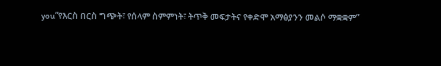you“የእርስ በርስ ግጭት፣ የሰላም ስምምነት፣ ትጥቅ መፍታትና የቀድሞ አማፅያንን መልሶ ማቋቋም”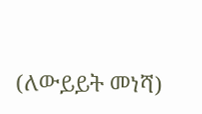(ለውይይት መነሻ)